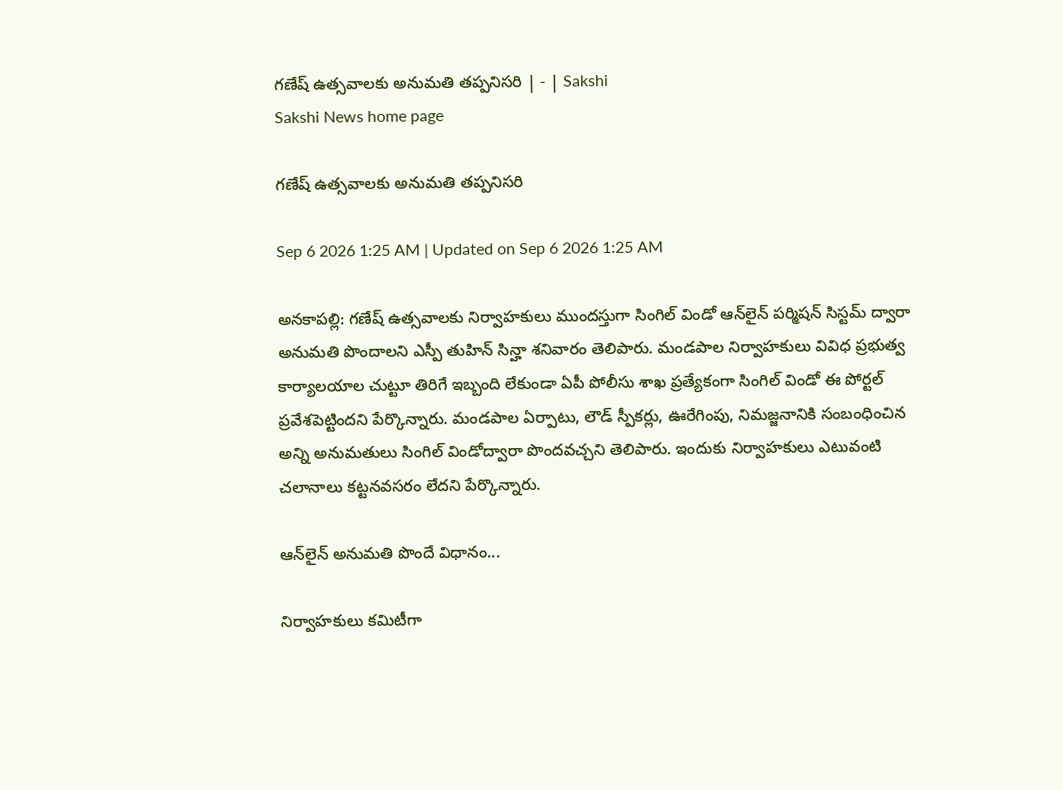గణేష్‌ ఉత్సవాలకు అనుమతి తప్పనిసరి | - | Sakshi
Sakshi News home page

గణేష్‌ ఉత్సవాలకు అనుమతి తప్పనిసరి

Sep 6 2026 1:25 AM | Updated on Sep 6 2026 1:25 AM

అనకాపల్లి: గణేష్‌ ఉత్సవాలకు నిర్వాహకులు ముందస్తుగా సింగిల్‌ విండో ఆన్‌లైన్‌ పర్మిషన్‌ సిస్టమ్‌ ద్వారా అనుమతి పొందాలని ఎస్పీ తుహిన్‌ సిన్హా శనివారం తెలిపారు. మండపాల నిర్వాహకులు వివిధ ప్రభుత్వ కార్యాలయాల చుట్టూ తిరిగే ఇబ్బంది లేకుండా ఏపీ పోలీసు శాఖ ప్రత్యేకంగా సింగిల్‌ విండో ఈ పోర్టల్‌ ప్రవేశపెట్టిందని పేర్కొన్నారు. మండపాల ఏర్పాటు, లౌడ్‌ స్పీకర్లు, ఊరేగింపు, నిమజ్జనానికి సంబంధించిన అన్ని అనుమతులు సింగిల్‌ విండోద్వారా పొందవచ్చని తెలిపారు. ఇందుకు నిర్వాహకులు ఎటువంటి చలానాలు కట్టనవసరం లేదని పేర్కొన్నారు.

ఆన్‌లైన్‌ అనుమతి పొందే విధానం...

నిర్వాహకులు కమిటీగా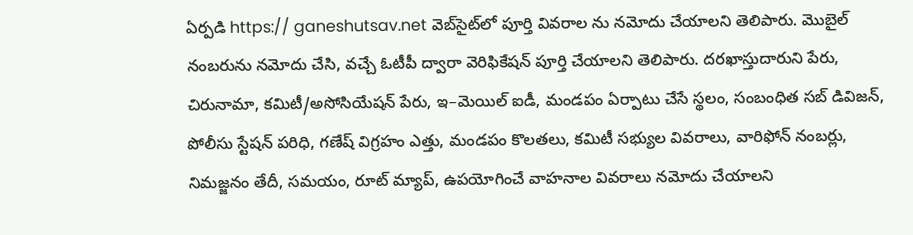ఏర్పడి https:// ganeshutsav.net వెబ్‌సైట్‌లో పూర్తి వివరాల ను నమోదు చేయాలని తెలిపారు. మొబైల్‌ నంబరును నమోదు చేసి, వచ్చే ఓటీపీ ద్వారా వెరిఫికేషన్‌ పూర్తి చేయాలని తెలిపారు. దరఖాస్తుదారుని పేరు, చిరునామా, కమిటీ/అసోసియేషన్‌ పేరు, ఇ–మెయిల్‌ ఐడీ, మండపం ఏర్పాటు చేసే స్థలం, సంబంధిత సబ్‌ డివిజన్‌, పోలీసు స్టేషన్‌ పరిధి, గణేష్‌ విగ్రహం ఎత్తు, మండపం కొలతలు, కమిటీ సభ్యుల వివరాలు, వారిఫోన్‌ నంబర్లు, నిమజ్జనం తేదీ, సమయం, రూట్‌ మ్యాప్‌, ఉపయోగించే వాహనాల వివరాలు నమోదు చేయాలని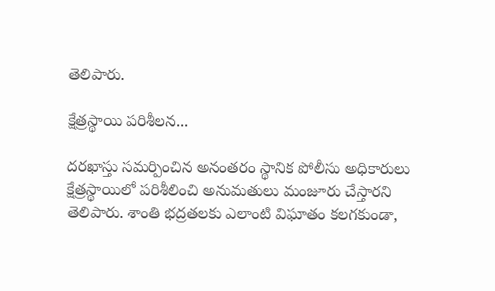తెలిపారు.

క్షేత్రస్థాయి పరిశీలన...

దరఖాస్తు సమర్పించిన అనంతరం స్థానిక పోలీసు అధికారులు క్షేత్రస్థాయిలో పరిశీలించి అనుమతులు మంజూరు చేస్తారని తెలిపారు. శాంతి భద్రతలకు ఎలాంటి విఘాతం కలగకుండా,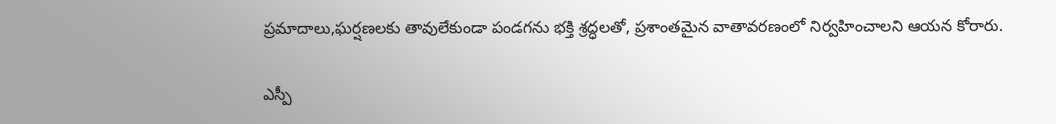ప్రమాదాలు,ఘర్షణలకు తావులేకుండా పండగను భక్తి శ్రద్ధలతో, ప్రశాంతమైన వాతావరణంలో నిర్వహించాలని ఆయన కోరారు.

ఎస్పీ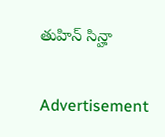తుహిన్‌ సిన్హా

Advertisement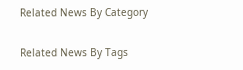Related News By Category

Related News By Tags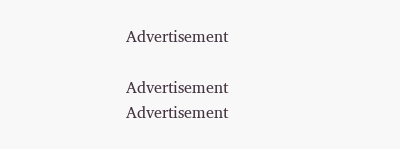Advertisement

Advertisement
Advertisement